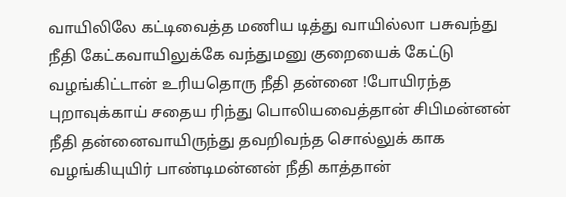வாயிலிலே கட்டிவைத்த மணிய டித்து வாயில்லா பசுவந்து நீதி கேட்கவாயிலுக்கே வந்துமனு குறையைக் கேட்டு வழங்கிட்டான் உரியதொரு நீதி தன்னை !போயிரந்த புறாவுக்காய் சதைய ரிந்து பொலியவைத்தான் சிபிமன்னன் நீதி தன்னைவாயிருந்து தவறிவந்த சொல்லுக் காக வழங்கியுயிர் பாண்டிமன்னன் நீதி காத்தான்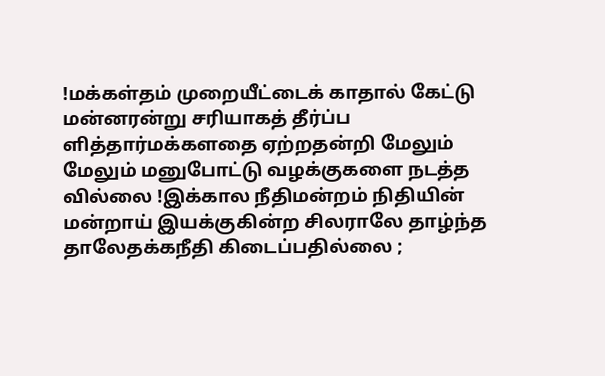!மக்கள்தம் முறையீட்டைக் காதால் கேட்டு மன்னரன்று சரியாகத் தீர்ப்ப ளித்தார்மக்களதை ஏற்றதன்றி மேலும் மேலும் மனுபோட்டு வழக்குகளை நடத்த வில்லை !இக்கால நீதிமன்றம் நிதியின் மன்றாய் இயக்குகின்ற சிலராலே தாழ்ந்த தாலேதக்கநீதி கிடைப்பதில்லை ;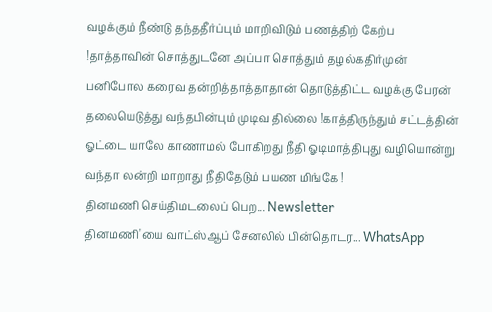வழக்கும் நீண்டு தந்ததீர்ப்பும் மாறிவிடும் பணத்திற் கேற்ப !தாத்தாவின் சொத்துடனே அப்பா சொத்தும் தழல்கதிர்முன் பனிபோல கரைவ தன்றித்தாத்தாதான் தொடுத்திட்ட வழக்கு பேரன் தலையெடுத்து வந்தபின்பும் முடிவ தில்லை !காத்திருந்தும் சட்டத்தின் ஓட்டை யாலே காணாமல் போகிறது நீதி ஓடிமாத்திபுது வழியொன்று வந்தா லன்றி மாறாது நீதிதேடும் பயண மிங்கே !
தினமணி செய்திமடலைப் பெற... Newsletter
தினமணி'யை வாட்ஸ்ஆப் சேனலில் பின்தொடர... WhatsApp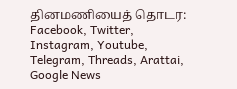தினமணியைத் தொடர: Facebook, Twitter, Instagram, Youtube, Telegram, Threads, Arattai, Google News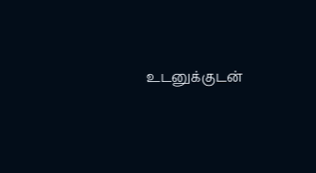உடனுக்குடன்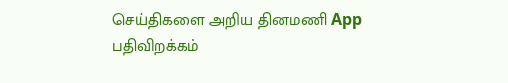செய்திகளை அறிய தினமணி App பதிவிறக்கம்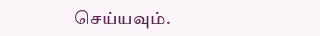செய்யவும்.